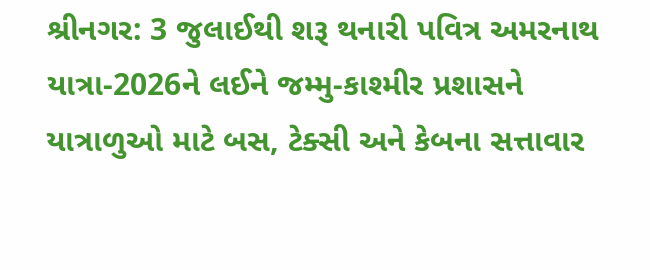શ્રીનગર: 3 જુલાઈથી શરૂ થનારી પવિત્ર અમરનાથ યાત્રા-2026ને લઈને જમ્મુ-કાશ્મીર પ્રશાસને યાત્રાળુઓ માટે બસ, ટેક્સી અને કેબના સત્તાવાર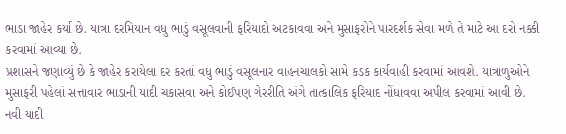ભાડા જાહેર કર્યા છે. યાત્રા દરમિયાન વધુ ભાડું વસૂલવાની ફરિયાદો અટકાવવા અને મુસાફરોને પારદર્શક સેવા મળે તે માટે આ દરો નક્કી કરવામાં આવ્યા છે.
પ્રશાસને જણાવ્યું છે કે જાહેર કરાયેલા દર કરતાં વધુ ભાડું વસૂલનાર વાહનચાલકો સામે કડક કાર્યવાહી કરવામાં આવશે. યાત્રાળુઓને મુસાફરી પહેલાં સત્તાવાર ભાડાની યાદી ચકાસવા અને કોઈપણ ગેરરીતિ અંગે તાત્કાલિક ફરિયાદ નોંધાવવા અપીલ કરવામાં આવી છે.
નવી યાદી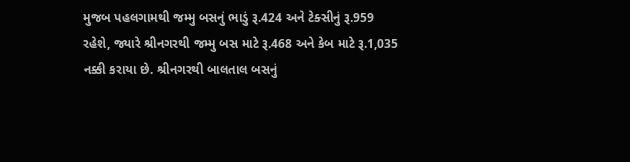મુજબ પહલગામથી જમ્મુ બસનું ભાડું રૂ.424 અને ટેક્સીનું રૂ.959 રહેશે, જ્યારે શ્રીનગરથી જમ્મુ બસ માટે રૂ.468 અને કેબ માટે રૂ.1,035 નક્કી કરાયા છે. શ્રીનગરથી બાલતાલ બસનું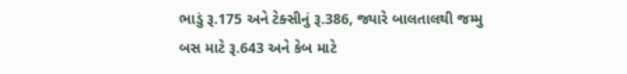ભાડું રૂ.175 અને ટેક્સીનું રૂ.386, જ્યારે બાલતાલથી જમ્મુ બસ માટે રૂ.643 અને કેબ માટે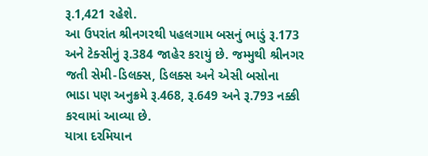રૂ.1,421 રહેશે.
આ ઉપરાંત શ્રીનગરથી પહલગામ બસનું ભાડું રૂ.173 અને ટેક્સીનું રૂ.384 જાહેર કરાયું છે. જમ્મુથી શ્રીનગર જતી સેમી-ડિલક્સ, ડિલક્સ અને એસી બસોના ભાડા પણ અનુક્રમે રૂ.468, રૂ.649 અને રૂ.793 નક્કી કરવામાં આવ્યા છે.
યાત્રા દરમિયાન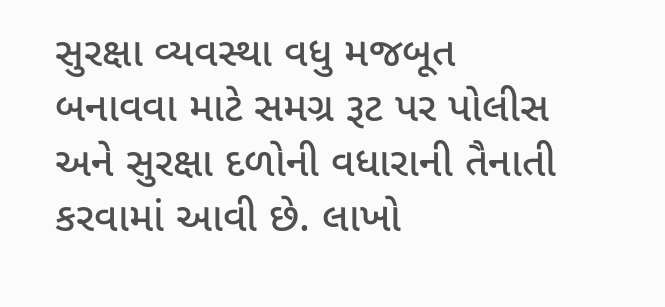સુરક્ષા વ્યવસ્થા વધુ મજબૂત બનાવવા માટે સમગ્ર રૂટ પર પોલીસ અને સુરક્ષા દળોની વધારાની તૈનાતી કરવામાં આવી છે. લાખો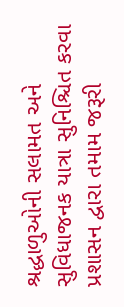શ્રદ્ધાળુઓની સલામત અને સુવિધાજનક યાત્રા સુનિશ્ચિત કરવા પ્રશાસન દ્વારા તમામ જરૂરી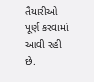તૈયારીઓ પૂર્ણ કરવામાં આવી રહી છે.